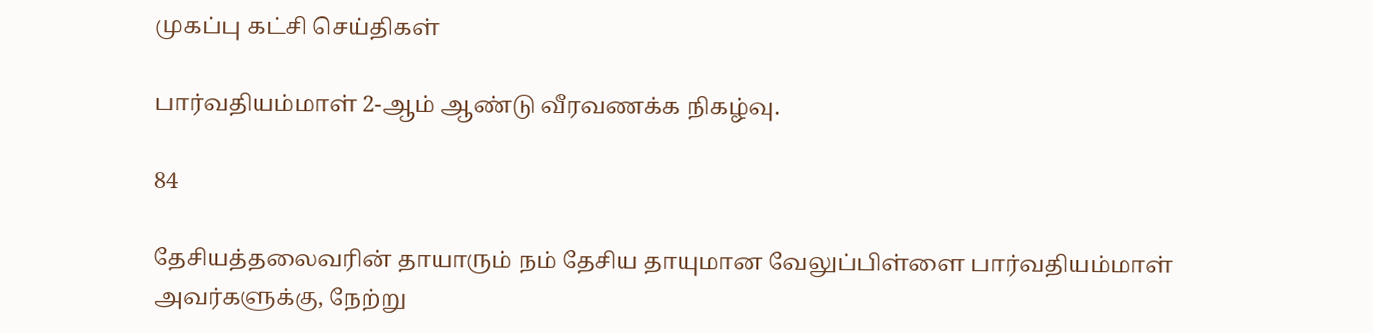முகப்பு கட்சி செய்திகள்

பார்வதியம்மாள் 2-ஆம் ஆண்டு வீரவணக்க நிகழ்வு.

84

தேசியத்தலைவரின் தாயாரும் நம் தேசிய தாயுமான வேலுப்பிள்ளை பார்வதியம்மாள் அவர்களுக்கு, நேற்று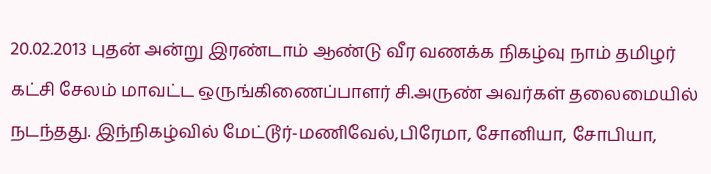20.02.2013 புதன் அன்று இரண்டாம் ஆண்டு வீர வணக்க நிகழ்வு நாம் தமிழர் கட்சி சேலம் மாவட்ட ஒருங்கிணைப்பாளர் சி.அருண் அவர்கள் தலைமையில் நடந்தது. இந்நிகழ்வில் மேட்டூர்-மணிவேல்,பிரேமா, சோனியா, சோபியா,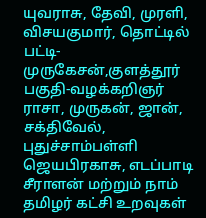யுவராசு, தேவி, முரளி, விசயகுமார், தொட்டில் பட்டி-முருகேசன்,குளத்தூர் பகுதி-வழக்கறிஞர் ராசா, முருகன், ஜான், சக்திவேல், புதுச்சாம்பள்ளி ஜெயபிரகாசு, எடப்பாடி சீராளன் மற்றும் நாம் தமிழர் கட்சி உறவுகள்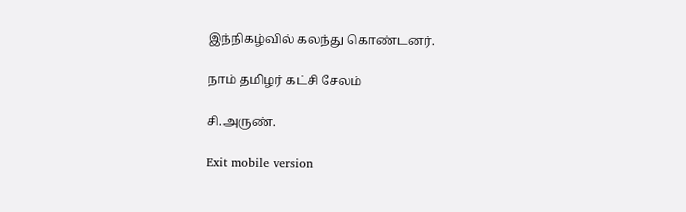இந்நிகழ்வில் கலந்து கொண்டனர்.

நாம் தமிழர் கட்சி சேலம்

சி.அருண்.

Exit mobile version